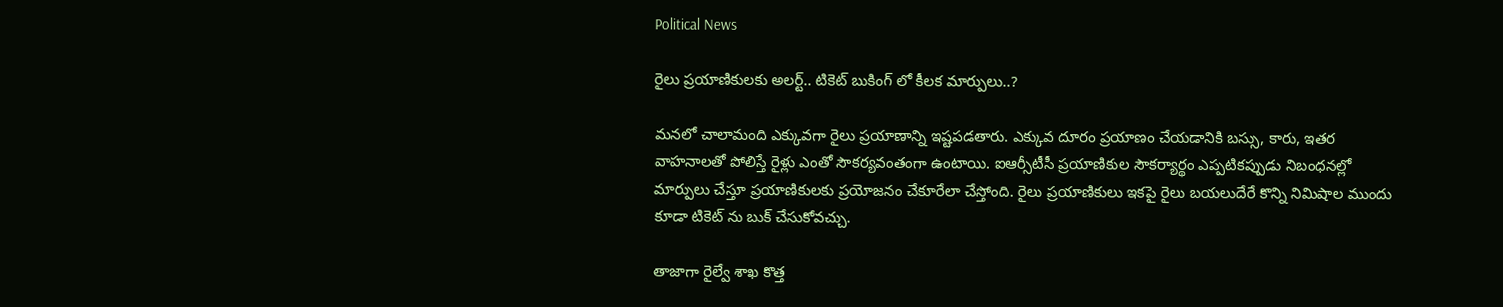Political News

రైలు ప్రయాణికులకు అలర్ట్.. టికెట్ బుకింగ్ లో కీలక మార్పులు..?

మనలో చాలామంది ఎక్కువగా రైలు ప్రయాణాన్ని ఇష్టపడతారు. ఎక్కువ దూరం ప్రయాణం చేయడానికి బస్సు, కారు, ఇతర వాహనాలతో పోలిస్తే రైళ్లు ఎంతో సౌకర్యవంతంగా ఉంటాయి. ఐఆర్సీటీసీ ప్రయాణికుల సౌకర్యార్థం ఎప్పటికప్పుడు నిబంధనల్లో మార్పులు చేస్తూ ప్రయాణికులకు ప్రయోజనం చేకూరేలా చేస్తోంది. రైలు ప్రయాణికులు ఇకపై రైలు బయలుదేరే కొన్ని నిమిషాల ముందు కూడా టికెట్ ను బుక్ చేసుకోవచ్చు.

తాజాగా రైల్వే శాఖ కొత్త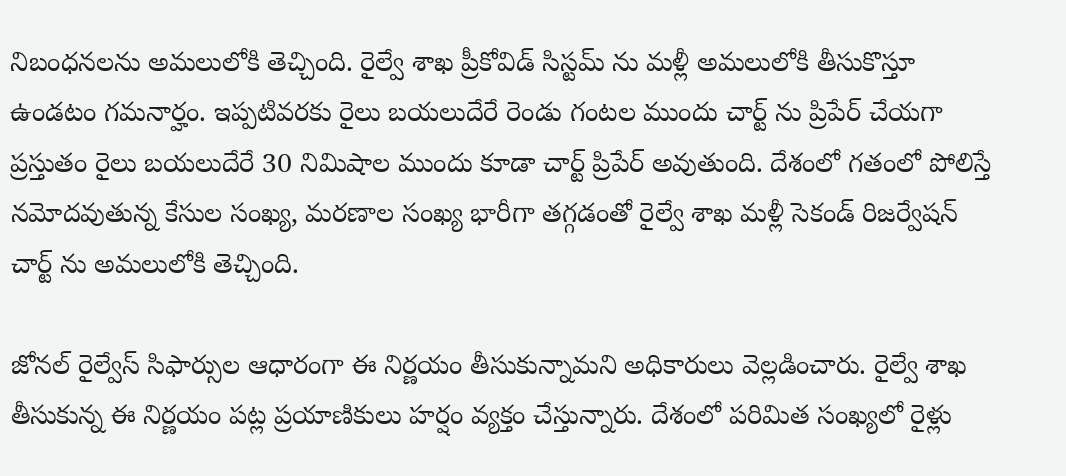నిబంధనలను అమలులోకి తెచ్చింది. రైల్వే శాఖ ప్రీకోవిడ్ సిస్టమ్ ను మళ్లీ అమలులోకి తీసుకొస్తూ ఉండటం గమనార్హం. ఇప్పటివరకు రైలు బయలుదేరే రెండు గంటల ముందు చార్ట్ ను ప్రిపేర్ చేయగా ప్రస్తుతం రైలు బయలుదేరే 30 నిమిషాల ముందు కూడా చార్ట్ ప్రిపేర్ అవుతుంది. దేశంలో గతంలో పోలిస్తే నమోదవుతున్న కేసుల సంఖ్య, మరణాల సంఖ్య భారీగా తగ్గడంతో రైల్వే శాఖ మళ్లీ సెకండ్ రిజర్వేషన్ చార్ట్ ను అమలులోకి తెచ్చింది.

జోనల్ రైల్వేస్ సిఫార్సుల ఆధారంగా ఈ నిర్ణయం తీసుకున్నామని అధికారులు వెల్లడించారు. రైల్వే శాఖ తీసుకున్న ఈ నిర్ణయం పట్ల ప్రయాణికులు హర్షం వ్యక్తం చేస్తున్నారు. దేశంలో పరిమిత సంఖ్యలో రైళ్లు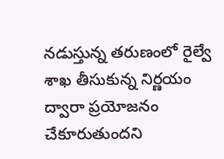నడుస్తున్న తరుణంలో రైల్వే శాఖ తీసుకున్న నిర్ణయం ద్వారా ప్రయోజనం చేకూరుతుందని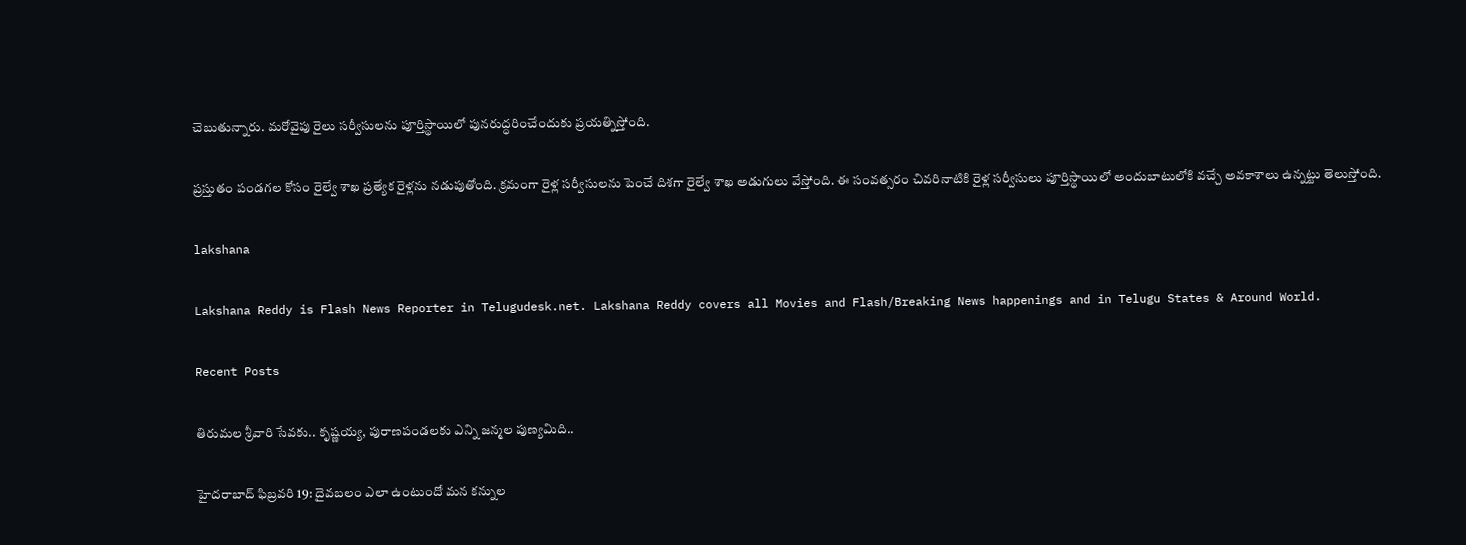చెబుతున్నారు. మరోవైపు రైలు సర్వీసులను పూర్తిస్థాయిలో పునరుద్ధరించేందుకు ప్రయత్నిస్తోంది.

ప్రస్తుతం పండగల కోసం రైల్వే శాఖ ప్రత్యేక రైళ్లను నడుపుతోంది. క్రమంగా రైళ్ల సర్వీసులను పెంచే దిశగా రైల్వే శాఖ అడుగులు వేస్తోంది. ఈ సంవత్సరం చివరినాటికి రైళ్ల సర్వీసులు పూర్తిస్థాయిలో అందుబాటులోకి వచ్చే అవకాశాలు ఉన్నట్టు తెలుస్తోంది.

lakshana

Lakshana Reddy is Flash News Reporter in Telugudesk.net. Lakshana Reddy covers all Movies and Flash/Breaking News happenings and in Telugu States & Around World.

Recent Posts

తిరుమల శ్రీవారి సేవకు.. కృష్ణయ్య, పురాణపండలకు ఎన్ని జన్మల పుణ్యమిది..

హైదరాబాద్ ఫిబ్రవరి 19: దైవబలం ఎలా ఉంటుందో మన కన్నుల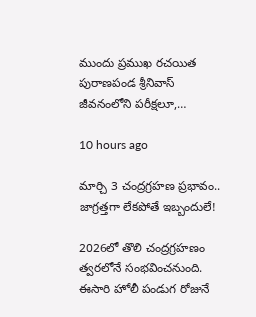ముందు ప్రముఖ రచయిత పురాణపండ శ్రీనివాస్ జీవనంలోని పరీక్షలూ,…

10 hours ago

మార్చి 3 చంద్రగ్రహణ ప్రభావం.. జాగ్రత్తగా లేకపోతే ఇబ్బందులే!

2026లో తొలి చంద్రగ్రహణం త్వరలోనే సంభవించనుంది. ఈసారి హోలీ పండుగ రోజునే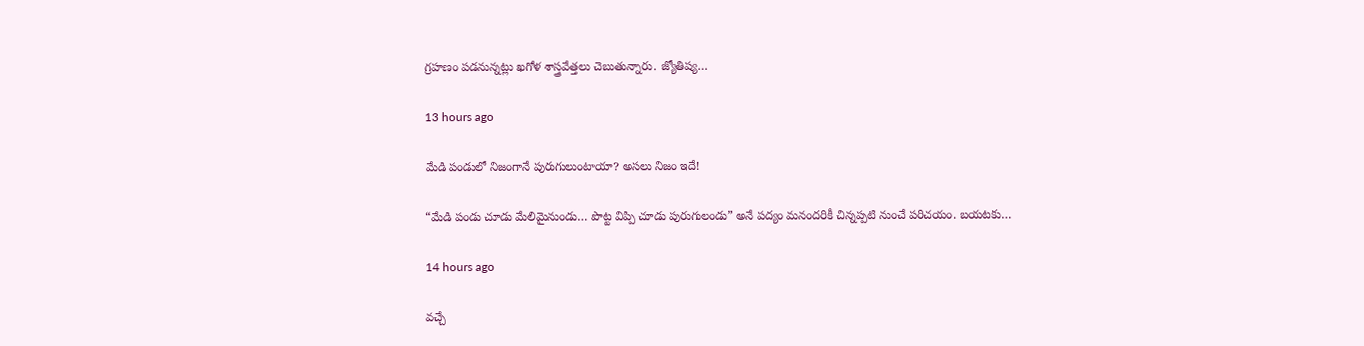గ్రహణం పడనున్నట్లు ఖగోళ శాస్త్రవేత్తలు చెబుతున్నారు. జ్యోతిష్య…

13 hours ago

మేడి పండులో నిజంగానే పురుగులుంటాయా? అసలు నిజం ఇదే!

“మేడి పండు చూడు మేలిమైనుండు… పొట్ట విప్పి చూడు పురుగులండు” అనే పద్యం మనందరికీ చిన్నప్పటి నుంచే పరిచయం. బయటకు…

14 hours ago

వచ్చే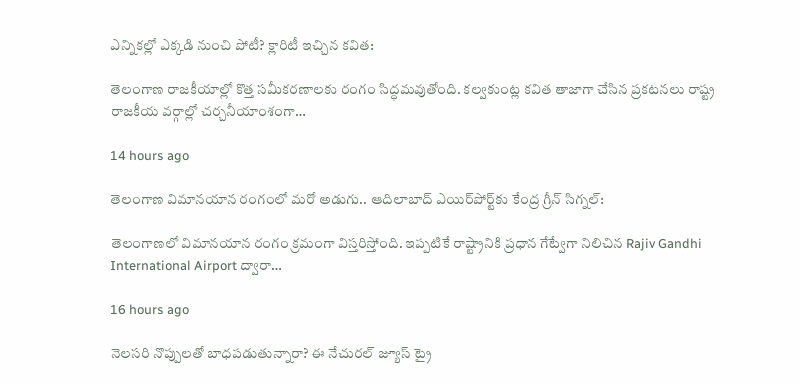ఎన్నికల్లో ఎక్కడి నుంచి పోటీ? క్లారిటీ ఇచ్చిన కవిత:

తెలంగాణ రాజకీయాల్లో కొత్త సమీకరణాలకు రంగం సిద్ధమవుతోంది. కల్వకుంట్ల కవిత తాజాగా చేసిన ప్రకటనలు రాష్ట్ర రాజకీయ వర్గాల్లో చర్చనీయాంశంగా…

14 hours ago

తెలంగాణ విమానయాన రంగంలో మరో అడుగు.. ఆదిలాబాద్ ఎయిర్‌పోర్ట్‌కు కేంద్ర గ్రీన్ సిగ్నల్:

తెలంగాణలో విమానయాన రంగం క్రమంగా విస్తరిస్తోంది. ఇప్పటికే రాష్ట్రానికి ప్రధాన గేట్వేగా నిలిచిన Rajiv Gandhi International Airport ద్వారా…

16 hours ago

నెలసరి నొప్పులతో బాధపడుతున్నారా? ఈ నేచురల్ జ్యూస్ ట్రై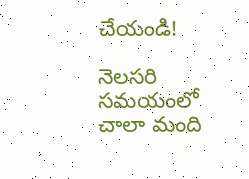చేయండి!

నెలసరి సమయంలో చాలా మంది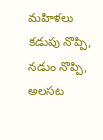మహిళలు కడుపు నొప్పి, నడుం నొప్పి, అలసట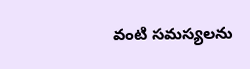వంటి సమస్యలను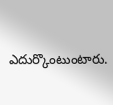ఎదుర్కొంటుంటారు.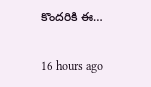కొందరికి ఈ…

16 hours ago